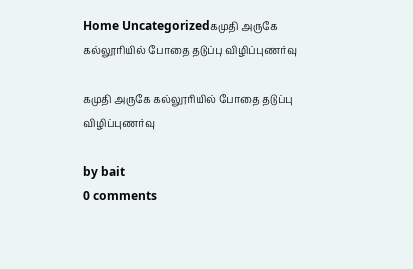Home Uncategorizedகமுதி அருகே கல்லூரியில் போதை தடுப்பு விழிப்புணர்வு

கமுதி அருகே கல்லூரியில் போதை தடுப்பு விழிப்புணர்வு

by bait
0 comments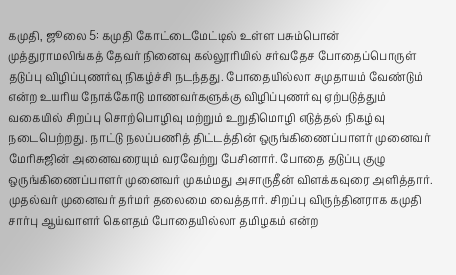கமுதி, ஜூலை 5: கமுதி கோட்டைமேட்டில் உள்ள பசும்பொன் முத்துராமலிங்கத் தேவர் நினைவு கல்லூரியில் சர்வதேச போதைப்பொருள் தடுப்பு விழிப்புணர்வு நிகழ்ச்சி நடந்தது. போதையில்லா சமுதாயம் வேண்டும் என்ற உயரிய நோக்கோடு மாணவர்களுக்கு விழிப்புணர்வு ஏற்படுத்தும் வகையில் சிறப்பு சொற்பொழிவு மற்றும் உறுதிமொழி எடுத்தல் நிகழ்வு நடைபெற்றது. நாட்டு நலப்பணித் திட்டத்தின் ஒருங்கிணைப்பாளர் முனைவர் மேரிசுஜின் அனைவரையும் வரவேற்று பேசினார். போதை தடுப்பு குழு ஒருங்கிணைப்பாளர் முனைவர் முகம்மது அசாருதீன் விளக்கவுரை அளித்தார். முதல்வர் முனைவர் தர்மர் தலைமை வைத்தார். சிறப்பு விருந்தினராக கமுதி சார்பு ஆய்வாளர் கௌதம் போதையில்லா தமிழகம் என்ற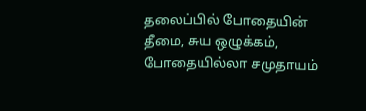தலைப்பில் போதையின் தீமை, சுய ஒழுக்கம், போதையில்லா சமுதாயம்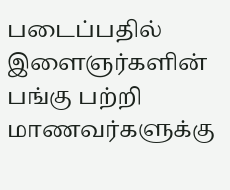படைப்பதில் இளைஞர்களின் பங்கு பற்றி மாணவர்களுக்கு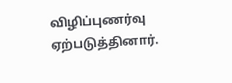விழிப்புணர்வு ஏற்படுத்தினார்.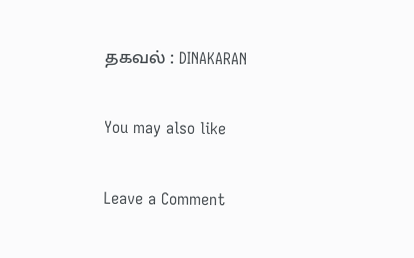தகவல் : DINAKARAN

You may also like

Leave a Comment